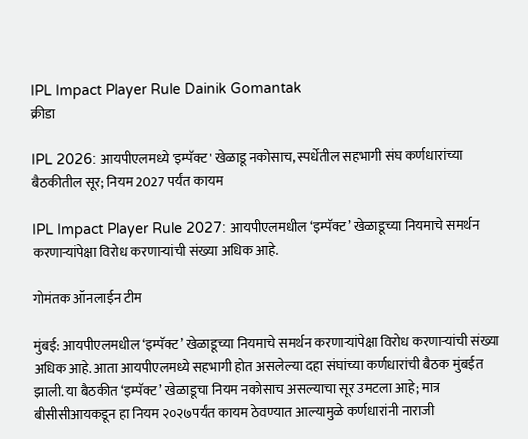IPL Impact Player Rule Dainik Gomantak
क्रीडा

IPL 2026: आयपीएलमध्ये 'इम्पॅक्ट' खेळाडू नकोसाच, स्पर्धेतील सहभागी संघ कर्णधारांच्या बैठकीतील सूर; नियम 2027 पर्यंत कायम

IPL Impact Player Rule 2027: आयपीएलमधील ‘इम्पॅक्ट’ खेळाडूच्या नियमाचे समर्थन करणाऱ्यांपेक्षा विरोध करणाऱ्यांची संख्या अधिक आहे.

गोमंतक ऑनलाईन टीम

मुंबई: आयपीएलमधील ‘इम्पॅक्ट’ खेळाडूच्या नियमाचे समर्थन करणाऱ्यांपेक्षा विरोध करणाऱ्यांची संख्या अधिक आहे. आता आयपीएलमध्ये सहभागी होत असलेल्या दहा संघांच्या कर्णधारांची बैठक मुंबईत झाली. या बैठकीत ‘इम्पॅक्ट’ खेळाडूचा नियम नकोसाच असल्याचा सूर उमटला आहे; मात्र बीसीसीआयकडून हा नियम २०२७पर्यंत कायम ठेवण्यात आल्यामुळे कर्णधारांनी नाराजी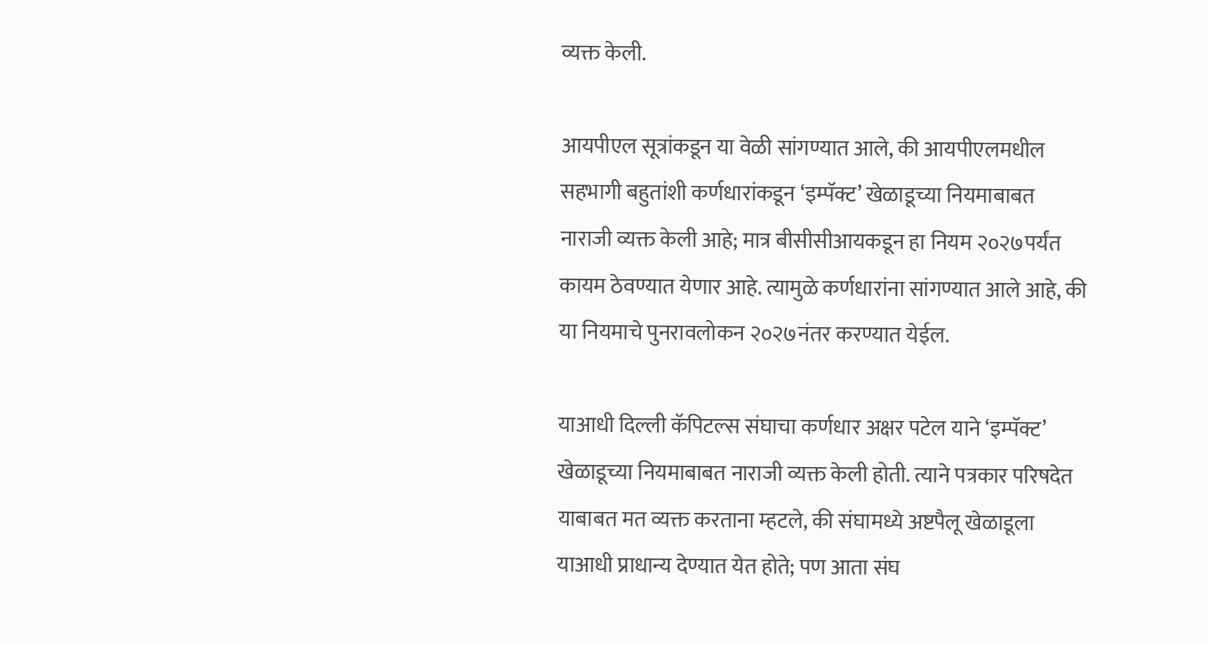व्यक्त केली.

आयपीएल सूत्रांकडून या वेळी सांगण्यात आले, की आयपीएलमधील सहभागी बहुतांशी कर्णधारांकडून ‘इम्पॅक्ट’ खेळाडूच्या नियमाबाबत नाराजी व्यक्त केली आहे; मात्र बीसीसीआयकडून हा नियम २०२७पर्यंत कायम ठेवण्यात येणार आहे. त्यामुळे कर्णधारांना सांगण्यात आले आहे, की या नियमाचे पुनरावलोकन २०२७नंतर करण्यात येईल.

याआधी दिल्ली कॅपिटल्स संघाचा कर्णधार अक्षर पटेल याने ‘इम्पॅक्ट’ खेळाडूच्या नियमाबाबत नाराजी व्यक्त केली होती. त्याने पत्रकार परिषदेत याबाबत मत व्यक्त करताना म्हटले, की संघामध्ये अष्टपैलू खेळाडूला याआधी प्राधान्य देण्यात येत होते; पण आता संघ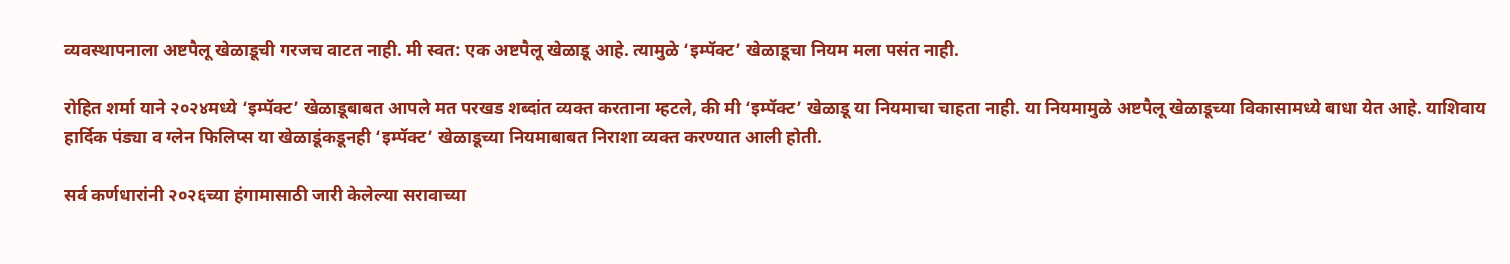व्यवस्थापनाला अष्टपैलू खेळाडूची गरजच वाटत नाही. मी स्वत: एक अष्टपैलू खेळाडू आहे. त्यामुळे ‘इम्पॅक्ट’ खेळाडूचा नियम मला पसंत नाही.

रोहित शर्मा याने २०२४मध्ये ‘इम्पॅक्ट’ खेळाडूबाबत आपले मत परखड शब्दांत व्यक्त करताना म्हटले, की मी ‘इम्पॅक्ट’ खेळाडू या नियमाचा चाहता नाही. या नियमामुळे अष्टपैलू खेळाडूच्या विकासामध्ये बाधा येत आहे. याशिवाय हार्दिक पंड्या व ग्लेन फिलिप्स या खेळाडूंकडूनही ‘इम्पॅक्ट’ खेळाडूच्या नियमाबाबत निराशा व्यक्त करण्यात आली होती.

सर्व कर्णधारांनी २०२६च्या हंगामासाठी जारी केलेल्या सरावाच्या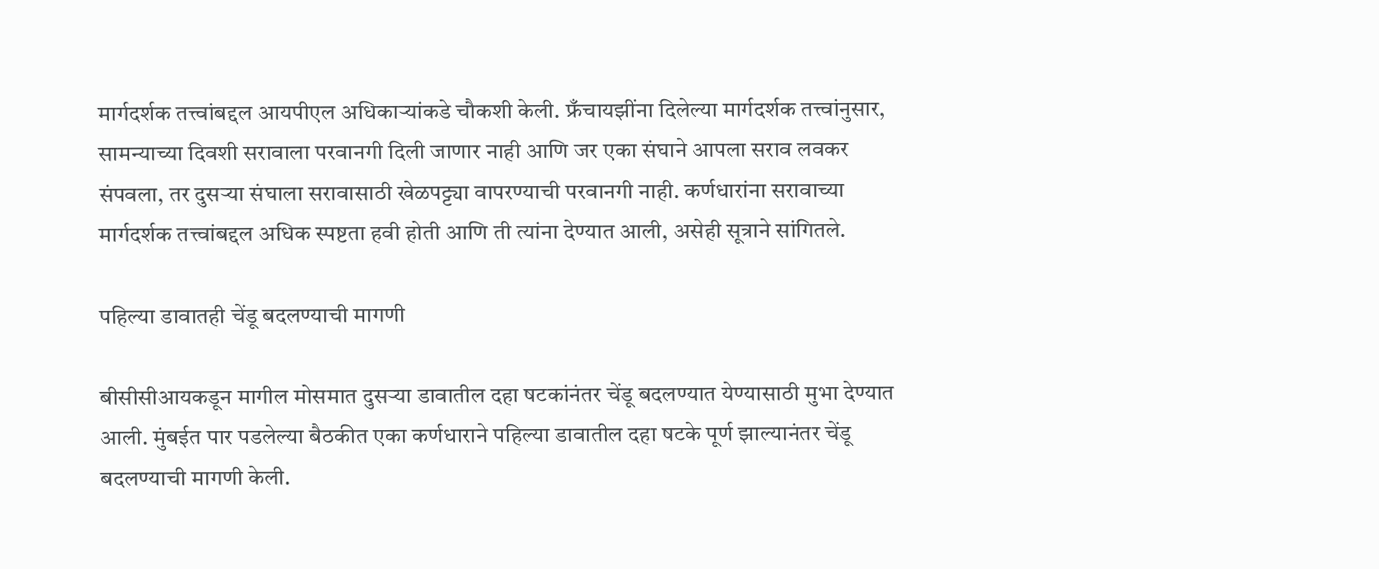मार्गदर्शक तत्त्वांबद्दल आयपीएल अधिकाऱ्यांकडे चौकशी केली. फ्रँचायझींना दिलेल्या मार्गदर्शक तत्त्वांनुसार, सामन्याच्या दिवशी सरावाला परवानगी दिली जाणार नाही आणि जर एका संघाने आपला सराव लवकर संपवला, तर दुसऱ्या संघाला सरावासाठी खेळपट्ट्या वापरण्याची परवानगी नाही. कर्णधारांना सरावाच्या मार्गदर्शक तत्त्वांबद्दल अधिक स्पष्टता हवी होती आणि ती त्यांना देण्यात आली, असेही सूत्राने सांगितले.

पहिल्या डावातही चेंडू बदलण्याची मागणी

बीसीसीआयकडून मागील मोसमात दुसऱ्या डावातील दहा षटकांनंतर चेंडू बदलण्यात येण्यासाठी मुभा देण्यात आली. मुंबईत पार पडलेल्या बैठकीत एका कर्णधाराने पहिल्या डावातील दहा षटके पूर्ण झाल्यानंतर चेंडू बदलण्याची मागणी केली.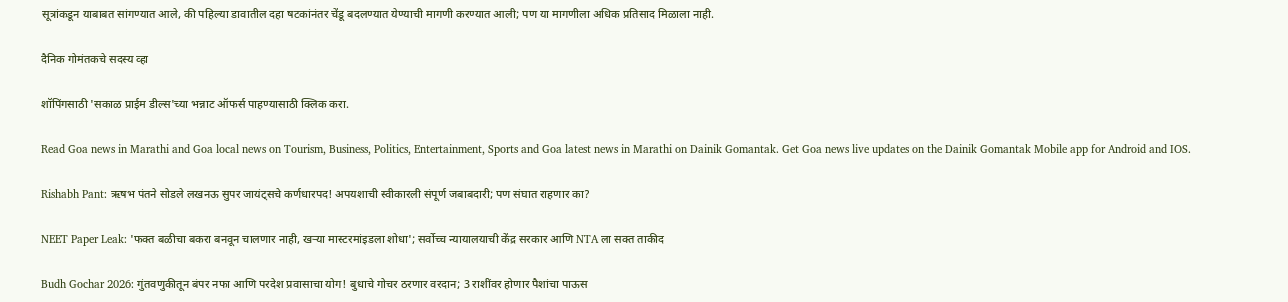सूत्रांकडून याबाबत सांगण्यात आले, की पहिल्या डावातील दहा षटकांनंतर चेंडू बदलण्यात येण्याची मागणी करण्यात आली; पण या मागणीला अधिक प्रतिसाद मिळाला नाही.

दैनिक गोमंतकचे सदस्य व्हा

शॉपिंगसाठी 'सकाळ प्राईम डील्स'च्या भन्नाट ऑफर्स पाहण्यासाठी क्लिक करा.

Read Goa news in Marathi and Goa local news on Tourism, Business, Politics, Entertainment, Sports and Goa latest news in Marathi on Dainik Gomantak. Get Goa news live updates on the Dainik Gomantak Mobile app for Android and IOS.

Rishabh Pant: ऋषभ पंतने सोडले लखनऊ सुपर जायंट्सचे कर्णधारपद! अपयशाची स्वीकारली संपूर्ण जबाबदारी; पण संघात राहणार का?

NEET Paper Leak: 'फक्त बळीचा बकरा बनवून चालणार नाही, खऱ्या मास्टरमांइडला शोधा'; सर्वोच्च न्यायालयाची केंद्र सरकार आणि NTA ला सक्त ताकीद

Budh Gochar 2026: गुंतवणुकीतून बंपर नफा आणि परदेश प्रवासाचा योग! बुधाचे गोचर ठरणार वरदान; 3 राशींवर होणार पैशांचा पाऊस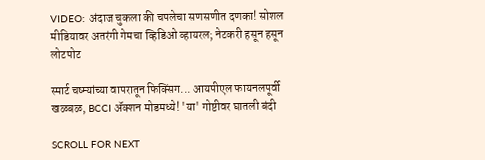VIDEO: अंदाज चुकला की चपलेचा सणसणीत दणका! सोशल मीडियावर अतरंगी गेमचा व्हिडिओ व्हायरल; नेटकरी हसून हसून लोटपोट

स्मार्ट चष्म्यांच्या वापरातून फिक्सिंग... आयपीएल फायनलपूर्वी खळबळ, BCCI ॲक्शन मोडमध्ये! 'या' गोष्टीवर घातली बंदी

SCROLL FOR NEXT